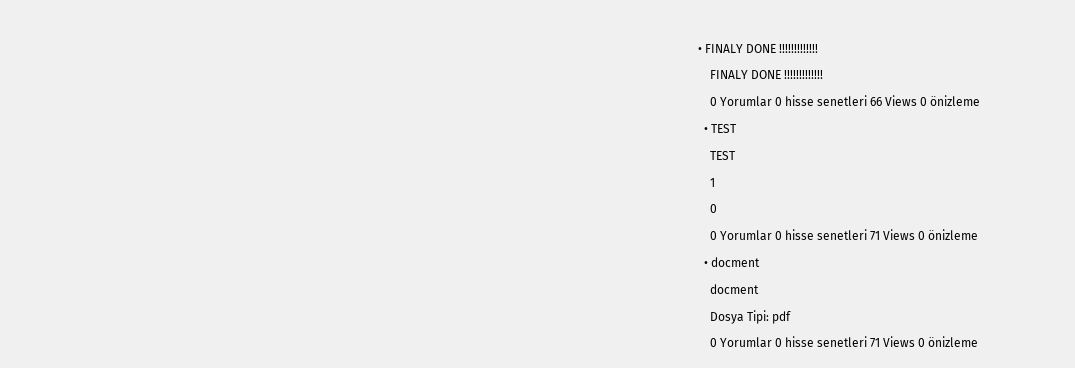• FINALY DONE !!!!!!!!!!!!!
    FINALY DONE !!!!!!!!!!!!!
    0 Yorumlar 0 hisse senetleri 66 Views 0 önizleme
  • TEST
    TEST
    1
    0
    0 Yorumlar 0 hisse senetleri 71 Views 0 önizleme
  • docment
    docment
    Dosya Tipi: pdf
    0 Yorumlar 0 hisse senetleri 71 Views 0 önizleme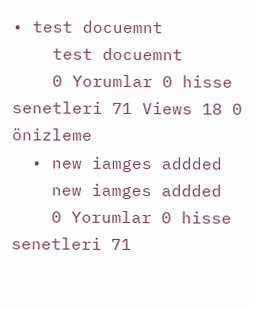• test docuemnt
    test docuemnt
    0 Yorumlar 0 hisse senetleri 71 Views 18 0 önizleme
  • new iamges addded
    new iamges addded
    0 Yorumlar 0 hisse senetleri 71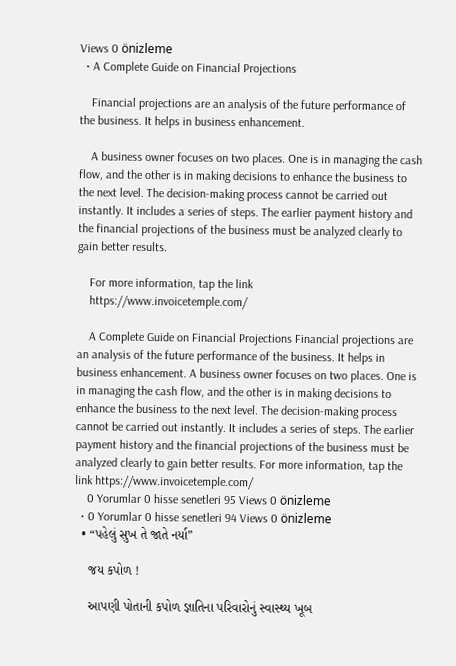Views 0 önizleme
  • A Complete Guide on Financial Projections

    Financial projections are an analysis of the future performance of the business. It helps in business enhancement.

    A business owner focuses on two places. One is in managing the cash flow, and the other is in making decisions to enhance the business to the next level. The decision-making process cannot be carried out instantly. It includes a series of steps. The earlier payment history and the financial projections of the business must be analyzed clearly to gain better results.

    For more information, tap the link
    https://www.invoicetemple.com/

    A Complete Guide on Financial Projections Financial projections are an analysis of the future performance of the business. It helps in business enhancement. A business owner focuses on two places. One is in managing the cash flow, and the other is in making decisions to enhance the business to the next level. The decision-making process cannot be carried out instantly. It includes a series of steps. The earlier payment history and the financial projections of the business must be analyzed clearly to gain better results. For more information, tap the link https://www.invoicetemple.com/
    0 Yorumlar 0 hisse senetleri 95 Views 0 önizleme
  • 0 Yorumlar 0 hisse senetleri 94 Views 0 önizleme
  • “પહેલું સુખ તે જાતે નર્યા”

    જય કપોળ !

    આપણી પોતાની કપોળ જ્ઞાતિના પરિવારોનું સ્વાસ્થ્ય ખૂબ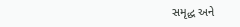સમૃદ્ધ અને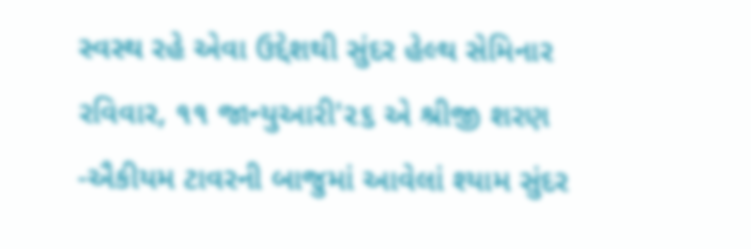સ્વસ્થ રહે એવા ઉદ્દેશથી સુંદર હેલ્થ સેમિનાર રવિવાર, ૧૧ જાન્યુઆરી'૨૬ એ શ્રીજી શરણ -ઐકીયમ ટાવરની બાજુમાં આવેલાં શ્યામ સુંદર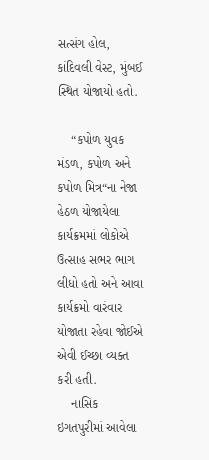સત્સંગ હોલ, કાંદિવલી વેસ્ટ, મુંબઈ સ્થિત યોજાયો હતો.

    “કપોળ યુવક મંડળ, કપોળ અને કપોળ મિત્ર“ના નેજા હેઠળ યોજાયેલા કાર્યક્રમમાં લોકોએ ઉત્સાહ સભર ભાગ લીધો હતો અને આવા કાર્યક્રમો વારંવાર યોજાતા રહેવા જોઈએ એવી ઈચ્છા વ્યક્ત કરી હતી.
    નાસિક ઇગતપુરીમાં આવેલા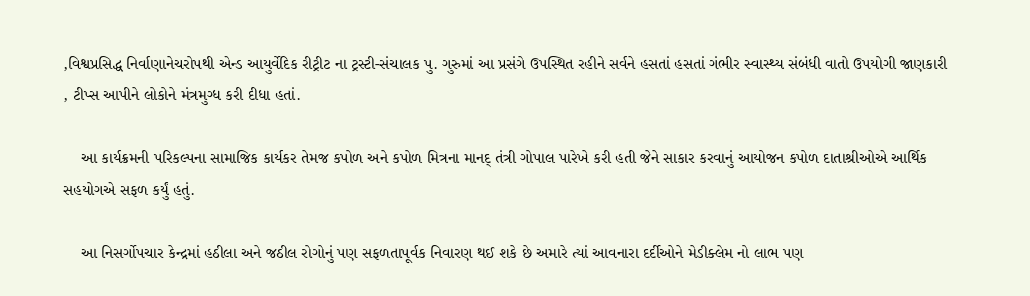,વિશ્વપ્રસિદ્ધ નિર્વાણાનેચરોપથી એન્ડ આયુર્વેદિક રીટ્રીટ ના ટ્રસ્ટી-સંચાલક પુ. ગુરુમાં આ પ્રસંગે ઉપસ્થિત રહીને સર્વને હસતાં હસતાં ગંભીર સ્વાસ્થ્ય સંબંધી વાતો ઉપયોગી જાણકારી , ટીપ્સ આપીને લોકોને મંત્રમુગ્ધ કરી દીધા હતાં.

    આ કાર્યક્રમની પરિકલ્પના સામાજિક કાર્યકર તેમજ કપોળ અને કપોળ મિત્રના માનદ્ તંત્રી ગોપાલ પારેખે કરી હતી જેને સાકાર કરવાનું આયોજન કપોળ દાતાશ્રીઓએ આર્થિક સહયોગએ સફળ કર્યું હતું.

    આ નિસર્ગોપચાર કેન્દ્રમાં હઠીલા અને જઠીલ રોગોનું પણ સફળતાપૂર્વક નિવારણ થઈ શકે છે અમારે ત્યાં આવનારા દર્દીઓને મેડીક્લેમ નો લાભ પણ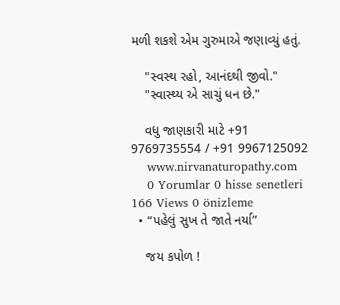મળી શકશે એમ ગુરુમાએ જણાવ્યું હતું.

    "સ્વસ્થ રહો, આનંદથી જીવો."
    "સ્વાસ્થ્ય એ સાચું ધન છે."

    વધુ જાણકારી માટે +91 9769735554 / +91 9967125092
    www.nirvanaturopathy.com
    0 Yorumlar 0 hisse senetleri 166 Views 0 önizleme
  • “પહેલું સુખ તે જાતે નર્યા”

    જય કપોળ !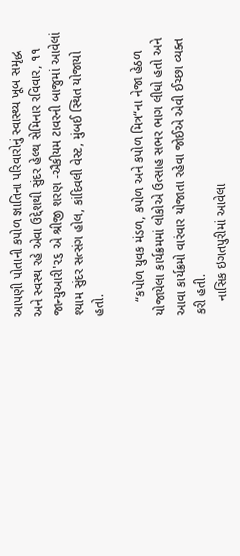આપણી પોતાની કપોળ જ્ઞાતિના પરિવારોનું સ્વાસ્થ્ય ખૂબ સમૃદ્ધ અને સ્વસ્થ રહે એવા ઉદ્દેશથી સુંદર હેલ્થ સેમિનાર રવિવાર, ૧૧ જાન્યુઆરી'૨૬ એ શ્રીજી શરણ -ઐકીયમ ટાવરની બાજુમાં આવેલાં શ્યામ સુંદર સત્સંગ હોલ, કાંદિવલી વેસ્ટ, મુંબઈ સ્થિત યોજાયો હતો.

    “કપોળ યુવક મંડળ, કપોળ અને કપોળ મિત્ર“ના નેજા હેઠળ યોજાયેલા કાર્યક્રમમાં લોકોએ ઉત્સાહ સભર ભાગ લીધો હતો અને આવા કાર્યક્રમો વારંવાર યોજાતા રહેવા જોઈએ એવી ઈચ્છા વ્યક્ત કરી હતી.
    નાસિક ઇગતપુરીમાં આવેલા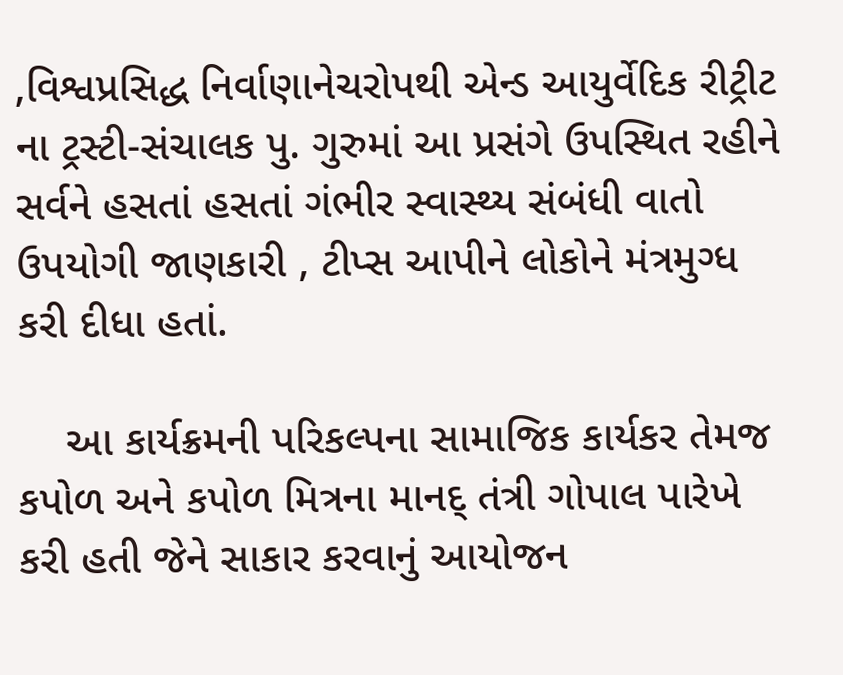,વિશ્વપ્રસિદ્ધ નિર્વાણાનેચરોપથી એન્ડ આયુર્વેદિક રીટ્રીટ ના ટ્રસ્ટી-સંચાલક પુ. ગુરુમાં આ પ્રસંગે ઉપસ્થિત રહીને સર્વને હસતાં હસતાં ગંભીર સ્વાસ્થ્ય સંબંધી વાતો ઉપયોગી જાણકારી , ટીપ્સ આપીને લોકોને મંત્રમુગ્ધ કરી દીધા હતાં.

    આ કાર્યક્રમની પરિકલ્પના સામાજિક કાર્યકર તેમજ કપોળ અને કપોળ મિત્રના માનદ્ તંત્રી ગોપાલ પારેખે કરી હતી જેને સાકાર કરવાનું આયોજન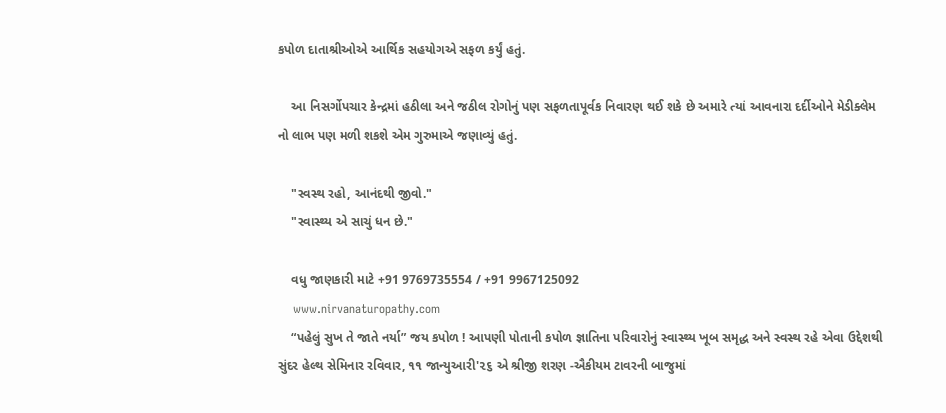કપોળ દાતાશ્રીઓએ આર્થિક સહયોગએ સફળ કર્યું હતું.

    આ નિસર્ગોપચાર કેન્દ્રમાં હઠીલા અને જઠીલ રોગોનું પણ સફળતાપૂર્વક નિવારણ થઈ શકે છે અમારે ત્યાં આવનારા દર્દીઓને મેડીક્લેમ નો લાભ પણ મળી શકશે એમ ગુરુમાએ જણાવ્યું હતું.

    "સ્વસ્થ રહો, આનંદથી જીવો."
    "સ્વાસ્થ્ય એ સાચું ધન છે."

    વધુ જાણકારી માટે +91 9769735554 / +91 9967125092
    www.nirvanaturopathy.com
    “પહેલું સુખ તે જાતે નર્યા” જય કપોળ ! આપણી પોતાની કપોળ જ્ઞાતિના પરિવારોનું સ્વાસ્થ્ય ખૂબ સમૃદ્ધ અને સ્વસ્થ રહે એવા ઉદ્દેશથી સુંદર હેલ્થ સેમિનાર રવિવાર, ૧૧ જાન્યુઆરી'૨૬ એ શ્રીજી શરણ -ઐકીયમ ટાવરની બાજુમાં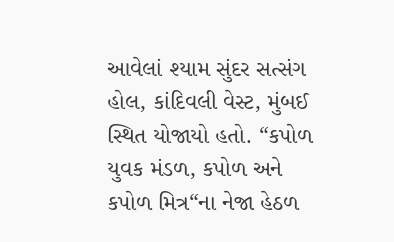આવેલાં શ્યામ સુંદર સત્સંગ હોલ, કાંદિવલી વેસ્ટ, મુંબઈ સ્થિત યોજાયો હતો. “કપોળ યુવક મંડળ, કપોળ અને કપોળ મિત્ર“ના નેજા હેઠળ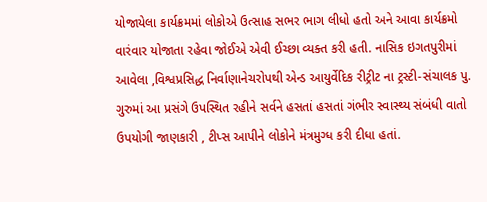યોજાયેલા કાર્યક્રમમાં લોકોએ ઉત્સાહ સભર ભાગ લીધો હતો અને આવા કાર્યક્રમો વારંવાર યોજાતા રહેવા જોઈએ એવી ઈચ્છા વ્યક્ત કરી હતી. નાસિક ઇગતપુરીમાં આવેલા ,વિશ્વપ્રસિદ્ધ નિર્વાણાનેચરોપથી એન્ડ આયુર્વેદિક રીટ્રીટ ના ટ્રસ્ટી-સંચાલક પુ. ગુરુમાં આ પ્રસંગે ઉપસ્થિત રહીને સર્વને હસતાં હસતાં ગંભીર સ્વાસ્થ્ય સંબંધી વાતો ઉપયોગી જાણકારી , ટીપ્સ આપીને લોકોને મંત્રમુગ્ધ કરી દીધા હતાં.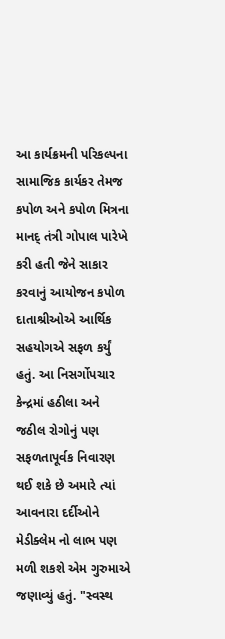આ કાર્યક્રમની પરિકલ્પના સામાજિક કાર્યકર તેમજ કપોળ અને કપોળ મિત્રના માનદ્ તંત્રી ગોપાલ પારેખે કરી હતી જેને સાકાર કરવાનું આયોજન કપોળ દાતાશ્રીઓએ આર્થિક સહયોગએ સફળ કર્યું હતું. આ નિસર્ગોપચાર કેન્દ્રમાં હઠીલા અને જઠીલ રોગોનું પણ સફળતાપૂર્વક નિવારણ થઈ શકે છે અમારે ત્યાં આવનારા દર્દીઓને મેડીક્લેમ નો લાભ પણ મળી શકશે એમ ગુરુમાએ જણાવ્યું હતું. "સ્વસ્થ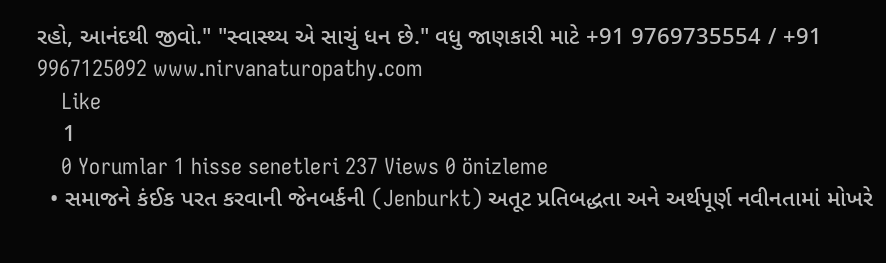રહો, આનંદથી જીવો." "સ્વાસ્થ્ય એ સાચું ધન છે." વધુ જાણકારી માટે +91 9769735554 / +91 9967125092 www.nirvanaturopathy.com
    Like
    1
    0 Yorumlar 1 hisse senetleri 237 Views 0 önizleme
  • સમાજને કંઈક પરત કરવાની જેનબર્કની (Jenburkt) અતૂટ પ્રતિબદ્ધતા અને અર્થપૂર્ણ નવીનતામાં મોખરે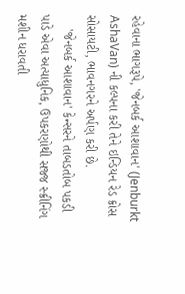રહેવાના ભાગરૂપે, 'જેનબર્ક આશાવાન' (Jenburkt AshaVan) ની કલ્પના કરી તેને ઇન્ડિયન રેડ ક્રોસ સોસાયટી, ભાવનગરને અર્પણ કરી છે.
    'જેનબર્ક આશાવાન' કેન્સરને તાબડતોબ પકડી પાડે એવા અત્યાધુનિક, ઉપકરણોથી સજ્જ સ્ક્રીનિંગ મશીન ધરાવતી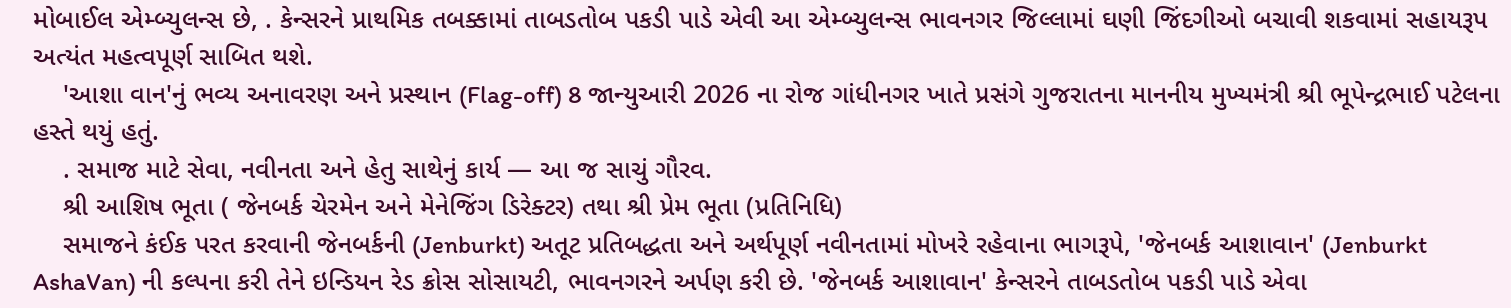મોબાઈલ એમ્બ્યુલન્સ છે, . કેન્સરને પ્રાથમિક તબક્કામાં તાબડતોબ પકડી પાડે એવી આ એમ્બ્યુલન્સ ભાવનગર જિલ્લામાં ઘણી જિંદગીઓ બચાવી શકવામાં સહાયરૂપ અત્યંત મહત્વપૂર્ણ સાબિત થશે.
    'આશા વાન'નું ભવ્ય અનાવરણ અને પ્રસ્થાન (Flag-off) 8 જાન્યુઆરી 2026 ના રોજ ગાંધીનગર ખાતે પ્રસંગે ગુજરાતના માનનીય મુખ્યમંત્રી શ્રી ભૂપેન્દ્રભાઈ પટેલના હસ્તે થયું હતું.
    . સમાજ માટે સેવા, નવીનતા અને હેતુ સાથેનું કાર્ય — આ જ સાચું ગૌરવ.
    શ્રી આશિષ ભૂતા ( જેનબર્ક ચેરમેન અને મેનેજિંગ ડિરેક્ટર) તથા શ્રી પ્રેમ ભૂતા (પ્રતિનિધિ)
    સમાજને કંઈક પરત કરવાની જેનબર્કની (Jenburkt) અતૂટ પ્રતિબદ્ધતા અને અર્થપૂર્ણ નવીનતામાં મોખરે રહેવાના ભાગરૂપે, 'જેનબર્ક આશાવાન' (Jenburkt AshaVan) ની કલ્પના કરી તેને ઇન્ડિયન રેડ ક્રોસ સોસાયટી, ભાવનગરને અર્પણ કરી છે. 'જેનબર્ક આશાવાન' કેન્સરને તાબડતોબ પકડી પાડે એવા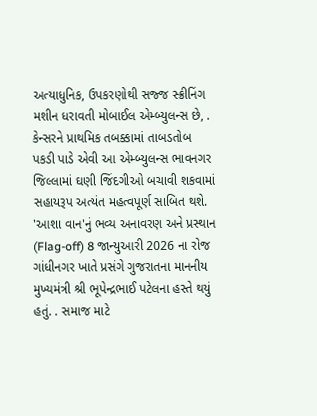અત્યાધુનિક, ઉપકરણોથી સજ્જ સ્ક્રીનિંગ મશીન ધરાવતી મોબાઈલ એમ્બ્યુલન્સ છે, . કેન્સરને પ્રાથમિક તબક્કામાં તાબડતોબ પકડી પાડે એવી આ એમ્બ્યુલન્સ ભાવનગર જિલ્લામાં ઘણી જિંદગીઓ બચાવી શકવામાં સહાયરૂપ અત્યંત મહત્વપૂર્ણ સાબિત થશે. 'આશા વાન'નું ભવ્ય અનાવરણ અને પ્રસ્થાન (Flag-off) 8 જાન્યુઆરી 2026 ના રોજ ગાંધીનગર ખાતે પ્રસંગે ગુજરાતના માનનીય મુખ્યમંત્રી શ્રી ભૂપેન્દ્રભાઈ પટેલના હસ્તે થયું હતું. . સમાજ માટે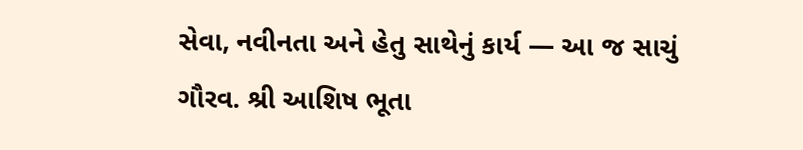સેવા, નવીનતા અને હેતુ સાથેનું કાર્ય — આ જ સાચું ગૌરવ. શ્રી આશિષ ભૂતા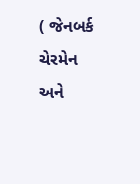( જેનબર્ક ચેરમેન અને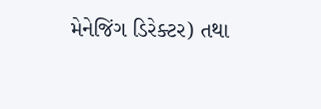મેનેજિંગ ડિરેક્ટર) તથા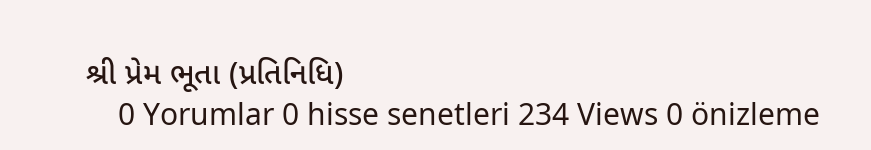શ્રી પ્રેમ ભૂતા (પ્રતિનિધિ)
    0 Yorumlar 0 hisse senetleri 234 Views 0 önizleme